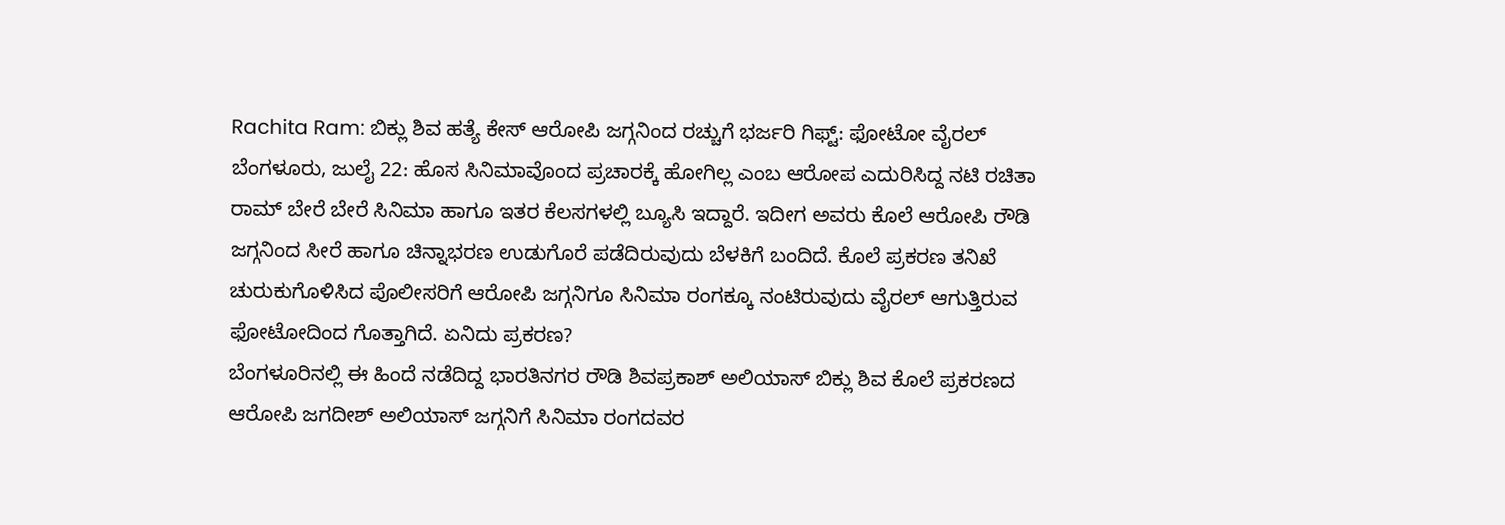Rachita Ram: ಬಿಕ್ಲು ಶಿವ ಹತ್ಯೆ ಕೇಸ್ ಆರೋಪಿ ಜಗ್ಗನಿಂದ ರಚ್ಚುಗೆ ಭರ್ಜರಿ ಗಿಫ್ಟ್: ಫೋಟೋ ವೈರಲ್
ಬೆಂಗಳೂರು, ಜುಲೈ 22: ಹೊಸ ಸಿನಿಮಾವೊಂದ ಪ್ರಚಾರಕ್ಕೆ ಹೋಗಿಲ್ಲ ಎಂಬ ಆರೋಪ ಎದುರಿಸಿದ್ದ ನಟಿ ರಚಿತಾ ರಾಮ್ ಬೇರೆ ಬೇರೆ ಸಿನಿಮಾ ಹಾಗೂ ಇತರ ಕೆಲಸಗಳಲ್ಲಿ ಬ್ಯೂಸಿ ಇದ್ದಾರೆ. ಇದೀಗ ಅವರು ಕೊಲೆ ಆರೋಪಿ ರೌಡಿ ಜಗ್ಗನಿಂದ ಸೀರೆ ಹಾಗೂ ಚಿನ್ನಾಭರಣ ಉಡುಗೊರೆ ಪಡೆದಿರುವುದು ಬೆಳಕಿಗೆ ಬಂದಿದೆ. ಕೊಲೆ ಪ್ರಕರಣ ತನಿಖೆ ಚುರುಕುಗೊಳಿಸಿದ ಪೊಲೀಸರಿಗೆ ಆರೋಪಿ ಜಗ್ಗನಿಗೂ ಸಿನಿಮಾ ರಂಗಕ್ಕೂ ನಂಟಿರುವುದು ವೈರಲ್ ಆಗುತ್ತಿರುವ ಫೋಟೋದಿಂದ ಗೊತ್ತಾಗಿದೆ. ಏನಿದು ಪ್ರಕರಣ?
ಬೆಂಗಳೂರಿನಲ್ಲಿ ಈ ಹಿಂದೆ ನಡೆದಿದ್ದ ಭಾರತಿನಗರ ರೌಡಿ ಶಿವಪ್ರಕಾಶ್ ಅಲಿಯಾಸ್ ಬಿಕ್ಲು ಶಿವ ಕೊಲೆ ಪ್ರಕರಣದ ಆರೋಪಿ ಜಗದೀಶ್ ಅಲಿಯಾಸ್ ಜಗ್ಗನಿಗೆ ಸಿನಿಮಾ ರಂಗದವರ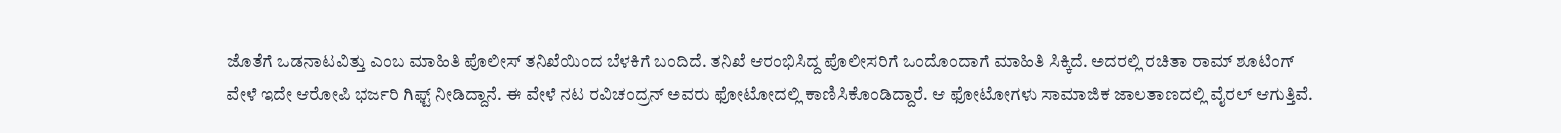ಜೊತೆಗೆ ಒಡನಾಟವಿತ್ತು ಎಂಬ ಮಾಹಿತಿ ಪೊಲೀಸ್ ತನಿಖೆಯಿಂದ ಬೆಳಕಿಗೆ ಬಂದಿದೆ. ತನಿಖೆ ಆರಂಭಿಸಿದ್ದ ಪೊಲೀಸರಿಗೆ ಒಂದೊಂದಾಗೆ ಮಾಹಿತಿ ಸಿಕ್ಕಿದೆ. ಅದರಲ್ಲಿ ರಚಿತಾ ರಾಮ್ ಶೂಟಿಂಗ್ ವೇಳೆ ಇದೇ ಆರೋಪಿ ಭರ್ಜರಿ ಗಿಫ್ಟ್ ನೀಡಿದ್ದಾನೆ. ಈ ವೇಳೆ ನಟ ರವಿಚಂದ್ರನ್ ಅವರು ಫೋಟೋದಲ್ಲಿ ಕಾಣಿಸಿಕೊಂಡಿದ್ದಾರೆ. ಆ ಫೋಟೋಗಳು ಸಾಮಾಜಿಕ ಜಾಲತಾಣದಲ್ಲಿ ವೈರಲ್ ಆಗುತ್ತಿವೆ.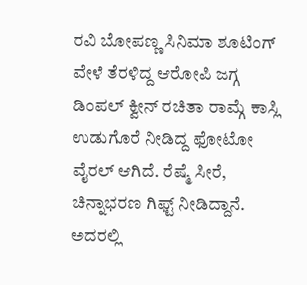ರವಿ ಬೋಪಣ್ಣ ಸಿನಿಮಾ ಶೂಟಿಂಗ್ ವೇಳೆ ತೆರಳಿದ್ದ ಆರೋಪಿ ಜಗ್ಗ ಡಿಂಪಲ್ ಕ್ವೀನ್ ರಚಿತಾ ರಾಮ್ಗೆ ಕಾಸ್ಲಿ ಉಡುಗೊರೆ ನೀಡಿದ್ದ ಫೋಟೋ ವೈರಲ್ ಆಗಿದೆ. ರೆಷ್ಮೆ ಸೀರೆ, ಚಿನ್ನಾಭರಣ ಗಿಫ್ಟ್ ನೀಡಿದ್ದಾನೆ. ಅದರಲ್ಲಿ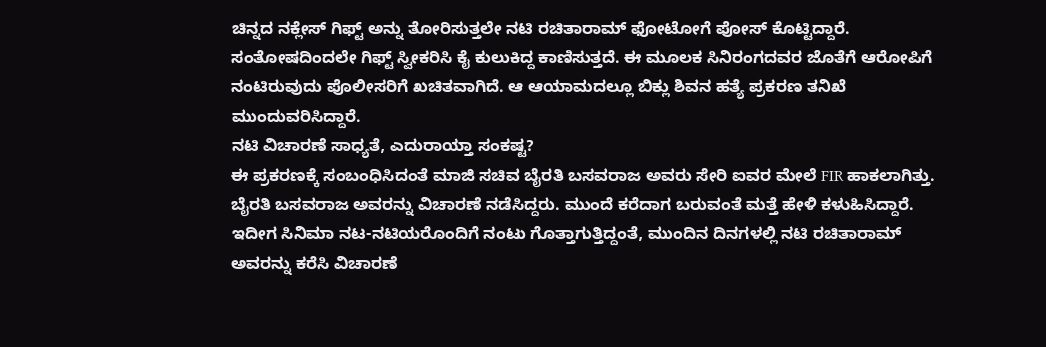ಚಿನ್ನದ ನಕ್ಲೇಸ್ ಗಿಫ್ಟ್ ಅನ್ನು ತೋರಿಸುತ್ತಲೇ ನಟಿ ರಚಿತಾರಾಮ್ ಫೋಟೋಗೆ ಪೋಸ್ ಕೊಟ್ಟಿದ್ದಾರೆ. ಸಂತೋಷದಿಂದಲೇ ಗಿಫ್ಟ್ ಸ್ವೀಕರಿಸಿ ಕೈ ಕುಲುಕಿದ್ದ ಕಾಣಿಸುತ್ತದೆ. ಈ ಮೂಲಕ ಸಿನಿರಂಗದವರ ಜೊತೆಗೆ ಆರೋಪಿಗೆ ನಂಟಿರುವುದು ಪೊಲೀಸರಿಗೆ ಖಚಿತವಾಗಿದೆ. ಆ ಆಯಾಮದಲ್ಲೂ ಬಿಕ್ಲು ಶಿವನ ಹತ್ಯೆ ಪ್ರಕರಣ ತನಿಖೆ ಮುಂದುವರಿಸಿದ್ದಾರೆ.
ನಟಿ ವಿಚಾರಣೆ ಸಾಧ್ಯತೆ, ಎದುರಾಯ್ತಾ ಸಂಕಷ್ಟ?
ಈ ಪ್ರಕರಣಕ್ಕೆ ಸಂಬಂಧಿಸಿದಂತೆ ಮಾಜಿ ಸಚಿವ ಬೈರತಿ ಬಸವರಾಜ ಅವರು ಸೇರಿ ಐವರ ಮೇಲೆ FIR ಹಾಕಲಾಗಿತ್ತು. ಬೈರತಿ ಬಸವರಾಜ ಅವರನ್ನು ವಿಚಾರಣೆ ನಡೆಸಿದ್ದರು. ಮುಂದೆ ಕರೆದಾಗ ಬರುವಂತೆ ಮತ್ತೆ ಹೇಳಿ ಕಳುಹಿಸಿದ್ದಾರೆ. ಇದೀಗ ಸಿನಿಮಾ ನಟ-ನಟಿಯರೊಂದಿಗೆ ನಂಟು ಗೊತ್ತಾಗುತ್ತಿದ್ದಂತೆ, ಮುಂದಿನ ದಿನಗಳಲ್ಲಿ ನಟಿ ರಚಿತಾರಾಮ್ ಅವರನ್ನು ಕರೆಸಿ ವಿಚಾರಣೆ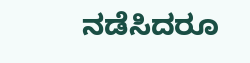ನಡೆಸಿದರೂ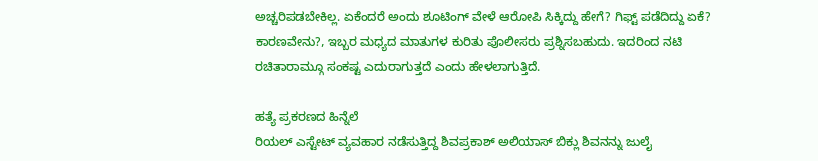ಅಚ್ಚರಿಪಡಬೇಕಿಲ್ಲ. ಏಕೆಂದರೆ ಅಂದು ಶೂಟಿಂಗ್ ವೇಳೆ ಆರೋಪಿ ಸಿಕ್ಕಿದ್ದು ಹೇಗೆ? ಗಿಫ್ಟ್ ಪಡೆದಿದ್ದು ಏಕೆ? ಕಾರಣವೇನು?, ಇಬ್ಬರ ಮಧ್ಯದ ಮಾತುಗಳ ಕುರಿತು ಪೊಲೀಸರು ಪ್ರಶ್ನಿಸಬಹುದು. ಇದರಿಂದ ನಟಿ ರಚಿತಾರಾಮ್ಗೂ ಸಂಕಷ್ಟ ಎದುರಾಗುತ್ತದೆ ಎಂದು ಹೇಳಲಾಗುತ್ತಿದೆ.

ಹತ್ಯೆ ಪ್ರಕರಣದ ಹಿನ್ನೆಲೆ
ರಿಯಲ್ ಎಸ್ಟೇಟ್ ವ್ಯವಹಾರ ನಡೆಸುತ್ತಿದ್ದ ಶಿವಪ್ರಕಾಶ್ ಅಲಿಯಾಸ್ ಬಿಕ್ಲು ಶಿವನನ್ನು ಜುಲೈ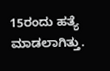15ರಂದು ಹತ್ಯೆ ಮಾಡಲಾಗಿತ್ತು.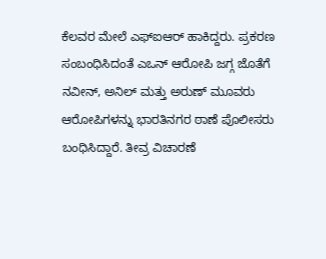ಕೆಲವರ ಮೇಲೆ ಎಫ್ಐಆರ್ ಹಾಕಿದ್ದರು. ಪ್ರಕರಣ ಸಂಬಂಧಿಸಿದಂತೆ ಎಒನ್ ಆರೋಪಿ ಜಗ್ಗ ಜೊತೆಗೆ ನವೀನ್, ಅನಿಲ್ ಮತ್ತು ಅರುಣ್ ಮೂವರು ಆರೋಪಿಗಳನ್ನು ಭಾರತಿನಗರ ಠಾಣೆ ಪೊಲೀಸರು ಬಂಧಿಸಿದ್ದಾರೆ. ತೀವ್ರ ವಿಚಾರಣೆ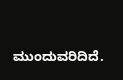ಮುಂದುವರಿದಿದೆ.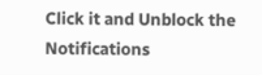Click it and Unblock the Notifications